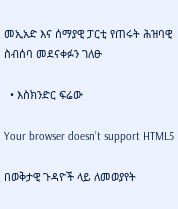መኢአድ እና ሰማያዊ ፓርቲ የጠሩት ሕዝባዊ ስብሰባ መደናቀፉን ገለፁ

  • እስክንድር ፍሬው

Your browser doesn’t support HTML5

በወቅታዊ ጉዳዮች ላይ ለመወያየት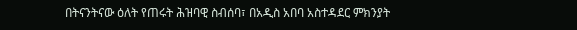በትናንትናው ዕለት የጠሩት ሕዝባዊ ስብሰባ፣ በአዲስ አበባ አስተዳደር ምክንያት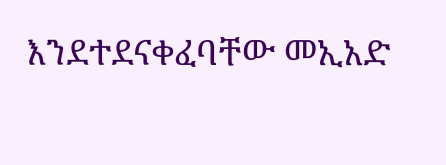እንደተደናቀፈባቸው መኢአድ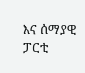እና ሰማያዊ ፓርቲ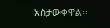አስታውቀዋል፡፡